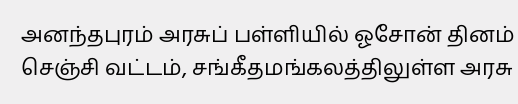அனந்தபுரம் அரசுப் பள்ளியில் ஓசோன் தினம்
செஞ்சி வட்டம், சங்கீதமங்கலத்திலுள்ள அரசு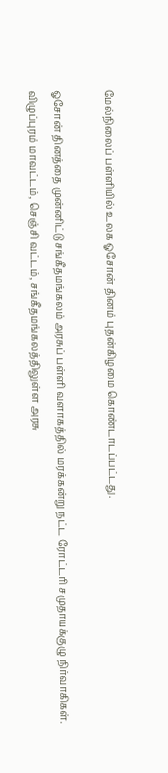மேல்நிலைப் பள்ளியில் உலக ஓசோன் தினம் புதன்கிழமை கொண்டாடப்பட்டது.

ஓசோன் தினத்தை முன்னிட்டு சங்கீதமங்கலம் அரசுப் பள்ளி வளாகத்தில் மரக்கன்று நட்ட ரோட்டரி சமுதாயக்குழு நிர்வாகிகள்.
விழுப்புரம் மாவட்டம், செஞ்சி வட்டம், சங்கீதமங்கலத்திலுள்ள அரசு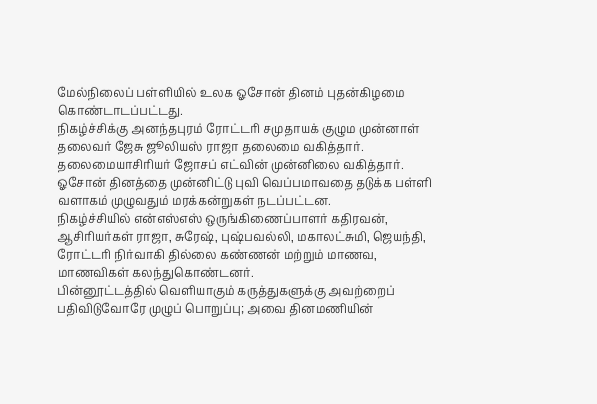மேல்நிலைப் பள்ளியில் உலக ஓசோன் தினம் புதன்கிழமை கொண்டாடப்பட்டது.
நிகழ்ச்சிக்கு அனந்தபுரம் ரோட்டரி சமுதாயக் குழும முன்னாள் தலைவர் ஜேசு ஜூலியஸ் ராஜா தலைமை வகித்தார். தலைமையாசிரியர் ஜோசப் எட்வின் முன்னிலை வகித்தார். ஓசோன் தினத்தை முன்னிட்டு புவி வெப்பமாவதை தடுக்க பள்ளி வளாகம் முழுவதும் மரக்கன்றுகள் நடப்பட்டன.
நிகழ்ச்சியில் என்எஸ்எஸ் ஒருங்கிணைப்பாளர் கதிரவன், ஆசிரியர்கள் ராஜா, சுரேஷ், புஷ்பவல்லி, மகாலட்சுமி, ஜெயந்தி, ரோட்டரி நிர்வாகி தில்லை கண்ணன் மற்றும் மாணவ, மாணவிகள் கலந்துகொண்டனர்.
பின்னூட்டத்தில் வெளியாகும் கருத்துகளுக்கு அவற்றைப் பதிவிடுவோரே முழுப் பொறுப்பு; அவை தினமணியின்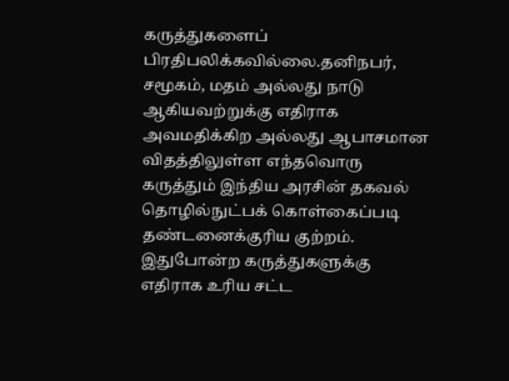கருத்துகளைப் பிரதிபலிக்கவில்லை.தனிநபர், சமூகம், மதம் அல்லது நாடு ஆகியவற்றுக்கு எதிராக அவமதிக்கிற அல்லது ஆபாசமான விதத்திலுள்ள எந்தவொரு கருத்தும் இந்திய அரசின் தகவல் தொழில்நுட்பக் கொள்கைப்படி தண்டனைக்குரிய குற்றம். இதுபோன்ற கருத்துகளுக்கு எதிராக உரிய சட்ட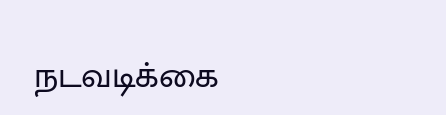நடவடிக்கை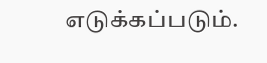எடுக்கப்படும்.